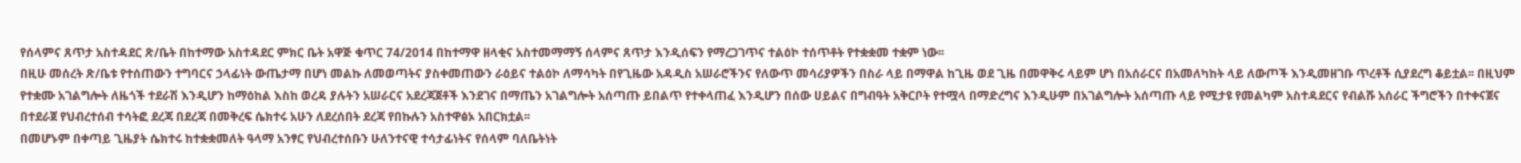የሰላምና ጸጥታ አስተዳደር ጽ/ቤት በከተማው አስተዳደር ምክር ቤት አዋጅ ቁጥር 74/2014 በከተማዋ ዘላቂና አስተመማማኝ ሰላምና ጸጥታ እንዲሰፍን የማረጋገጥና ተልዕኮ ተሰጥቶት የተቋቋመ ተቋም ነው፡፡
በዚሁ መሰረት ጽ/ቤቱ የተሰጠውን ተግባርና ኃላፊነት ውጤታማ በሆነ መልኩ ለመወጣትና ያስቀመጠውን ራዕይና ተልዕኮ ለማሳካት በየጊዜው አዳዲስ አሠራሮችንና የለውጥ መሳሪያዎችን በስራ ላይ በማዋል ከጊዜ ወደ ጊዜ በመዋቅሩ ላይም ሆነ በአሰራርና በአመለካከት ላይ ለውጦች እንዲመዘገቡ ጥረቶች ሲያደረግ ቆይቷል፡፡ በዚህም የተቋሙ አገልግሎት ለዜጎች ተደራሽ እንዲሆን ከማዕከል እስከ ወረዳ ያሉትን አሠራርና አደረጃጀቶች እንደገና በማጤን አገልግሎት አሰጣጡ ይበልጥ የተቀላጠፈ እንዲሆን በሰው ሀይልና በግብዓት አቅርቦት የተሟላ በማድረግና እንዲሁም በአገልግሎት አሰጣጡ ላይ የሚታዩ የመልካም አስተዳደርና የብልሹ አሰራር ችግሮችን በተቀናጀና በተደራጀ የህብረተሰብ ተሳትፎ ደረጃ በደረጃ በመቅረፍ ሴክተሩ አሁን ለደረሰበት ደረጃ የበኩሉን አስተዋፅኦ አበርክቷል፡፡
በመሆኑም በቀጣይ ጊዜያት ሴክተሩ ከተቋቋመለት ዓላማ አንፃር የህብረተሰቡን ሁለንተናዊ ተሳታፊነትና የሰላም ባለቤትነት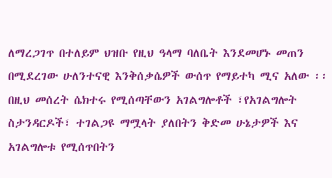ለማረጋገጥ በተለይም ህዝቡ የዚህ ዓላማ ባለቤት እንደመሆኑ መጠን በሚደረገው ሁለንተናዊ እንቅሰቃሴዎች ውሰጥ የማይተካ ሚና አለው ፡፡
በዚህ መሰረት ሴክተሩ የሚሰጣቸውን አገልግሎቶች ፣የአገልግሎት ስታንዳርዶች፣ ተገልጋዩ ማሟላት ያለበትን ቅድመ ሁኔታዎች እና አገልግሎቱ የሚሰጥበትን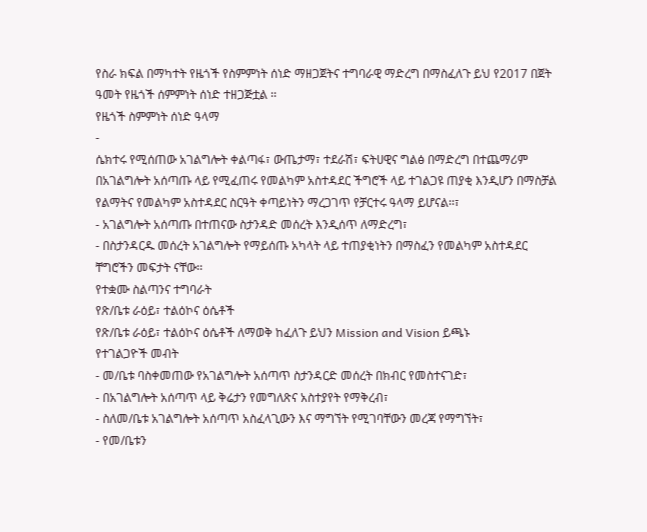የስራ ክፍል በማካተት የዜጎች የስምምነት ሰነድ ማዘጋጀትና ተግባራዊ ማድረግ በማስፈለጉ ይህ የ2017 በጀት ዓመት የዜጎች ሰምምነት ሰነድ ተዘጋጅቷል ፡፡
የዜጎች ስምምነት ሰነድ ዓላማ
-
ሴክተሩ የሚሰጠው አገልግሎት ቀልጣፋ፣ ውጤታማ፣ ተደራሽ፣ ፍትሀዊና ግልፅ በማድረግ በተጨማሪም በአገልግሎት አሰጣጡ ላይ የሚፈጠሩ የመልካም አስተዳደር ችግሮች ላይ ተገልጋዩ ጠያቂ እንዲሆን በማስቻል የልማትና የመልካም አስተዳደር ስርዓት ቀጣይነትን ማረጋገጥ የቻርተሩ ዓላማ ይሆናል፡፡፣
- አገልግሎት አሰጣጡ በተጠናው ስታንዳድ መሰረት እንዲሰጥ ለማድረግ፣
- በስታንዳርዱ መሰረት አገልግሎት የማይሰጡ አካላት ላይ ተጠያቂነትን በማስፈን የመልካም አስተዳደር ቸግሮችን መፍታት ናቸው፡፡
የተቋሙ ስልጣንና ተግባራት
የጽ/ቤቱ ራዕይ፣ ተልዕኮና ዕሴቶች
የጽ/ቤቱ ራዕይ፣ ተልዕኮና ዕሴቶች ለማወቅ ከፈለጉ ይህን Mission and Vision ይጫኑ
የተገልጋዮች መብት
- መ/ቤቱ ባስቀመጠው የአገልግሎት አሰጣጥ ስታንዳርድ መሰረት በክብር የመስተናገድ፣
- በአገልግሎት አሰጣጥ ላይ ቅሬታን የመግለጽና አስተያየት የማቅረብ፣
- ስለመ/ቤቱ አገልግሎት አሰጣጥ አስፈላጊውን እና ማግኘት የሚገባቸውን መረጃ የማግኘት፣
- የመ/ቤቱን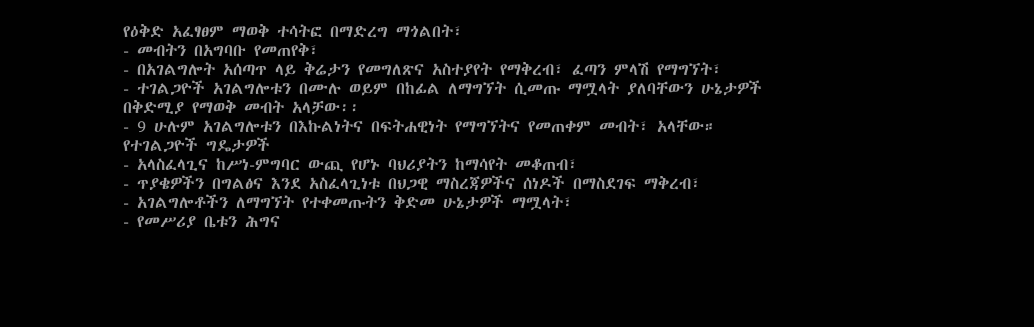የዕቅድ አፈፃፀም ማወቅ ተሳትፎ በማድረግ ማጎልበት፣
- መብትን በአግባቡ የመጠየቅ፣
- በአገልግሎት አሰጣጥ ላይ ቅሬታን የመግለጽና አስተያየት የማቅረብ፣ ፈጣን ምላሽ የማግኘት፣
- ተገልጋዮች አገልግሎቱን በሙሉ ወይም በከፊል ለማግኘት ሲመጡ ማሟላት ያለባቸውን ሁኔታዎች በቅድሚያ የማወቅ መብት አላቻው፡፡
- 9 ሁሉም አገልግሎቱን በእኩልነትና በፍትሐዊነት የማግኘትና የመጠቀም መብት፣ አላቸው።
የተገልጋዮች ግዴታዎች
- አላስፈላጊና ከሥነ-ምግባር ውጪ የሆኑ ባህሪያትን ከማሳየት መቆጠብ፣
- ጥያቄዎችን በግልፅና እንደ አስፈላጊነቱ በህጋዊ ማስረጃዎችና ሰነዶች በማስደገፍ ማቅረብ፣
- አገልግሎቶችን ለማግኘት የተቀመጡትን ቅድመ ሁኔታዎች ማሟላት፣
- የመሥሪያ ቤቱን ሕግና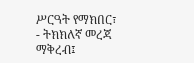ሥርዓት የማክበር፣
- ትክክለኛ መረጃ ማቅረብ፤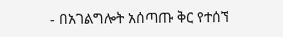- በአገልግሎት አሰጣጡ ቅር የተሰኘ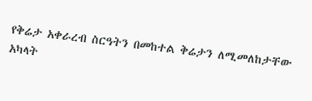የቅሬታ አቀራረብ ስርዓትን በመከተል ቅሬታን ለሚመለከታቸው አካላት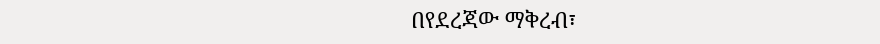በየደረጃው ማቅረብ፣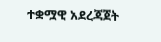ተቋሟዊ አደረጃጀት